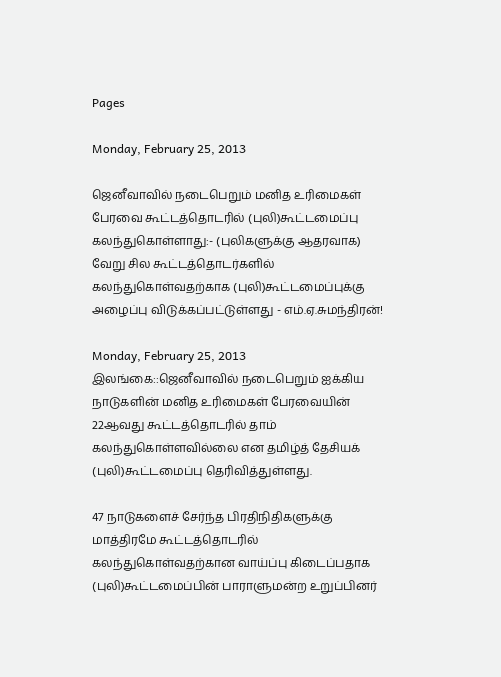Pages

Monday, February 25, 2013

ஜெனீவாவில் நடைபெறும் மனித உரிமைகள் பேரவை கூட்டத்தொடரில் (புலி)கூட்டமைப்பு கலந்துகொள்ளாது:- (புலிகளுக்கு ஆதரவாக) வேறு சில கூட்டத்தொடர்களில் கலந்துகொள்வதற்காக (புலி)கூட்டமைப்புக்கு அழைப்பு விடுக்கப்பட்டுள்ளது - எம்.ஏ.சுமந்திரன்!

Monday, February 25, 2013
இலங்கை::ஜெனீவாவில் நடைபெறும் ஐக்கிய நாடுகளின் மனித உரிமைகள் பேரவையின் 22ஆவது கூட்டத்தொடரில் தாம் கலந்துகொள்ளவில்லை என தமிழ்த் தேசியக் (புலி)கூட்டமைப்பு தெரிவித்துள்ளது.

47 நாடுகளைச் சேர்ந்த பிரதிநிதிகளுக்கு மாத்திரமே கூட்டத்தொடரில் கலந்துகொள்வதற்கான வாய்ப்பு கிடைப்பதாக (புலி)கூட்டமைப்பின் பாராளுமன்ற உறுப்பினர்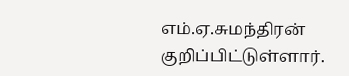எம்.ஏ.சுமந்திரன் குறிப்பிட்டுள்ளார்.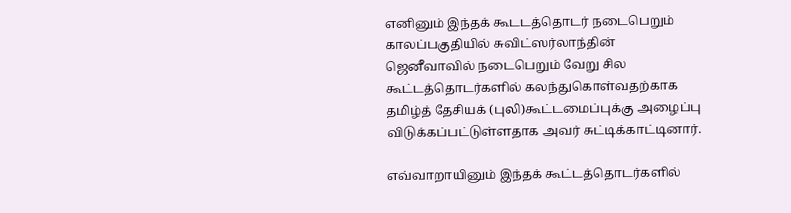எனினும் இந்தக் கூடடத்தொடர் நடைபெறும் காலப்பகுதியில் சுவிட்ஸர்லாந்தின் ஜெனீவாவில் நடைபெறும் வேறு சில கூட்டத்தொடர்களில் கலந்துகொள்வதற்காக தமிழ்த் தேசியக் (புலி)கூட்டமைப்புக்கு அழைப்பு விடுக்கப்பட்டுள்ளதாக அவர் சுட்டிக்காட்டினார்.

எவ்வாறாயினும் இந்தக் கூட்டத்தொடர்களில்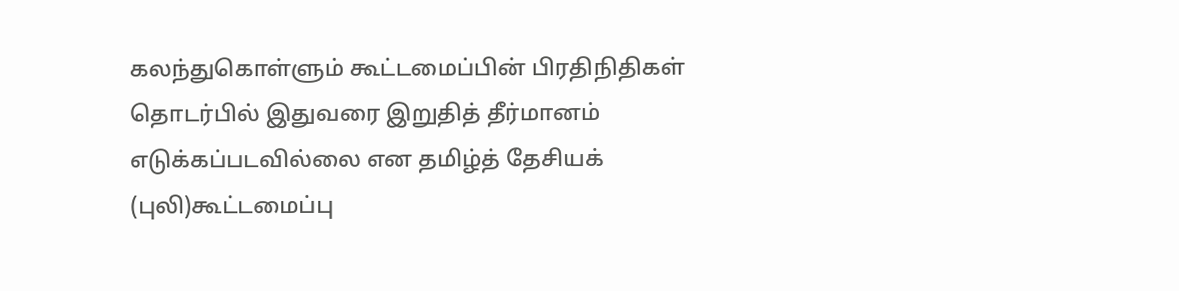கலந்துகொள்ளும் கூட்டமைப்பின் பிரதிநிதிகள் தொடர்பில் இதுவரை இறுதித் தீர்மானம் எடுக்கப்படவில்லை என தமிழ்த் தேசியக் (புலி)கூட்டமைப்பு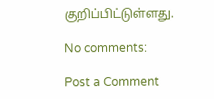குறிப்பிட்டுள்ளது.

No comments:

Post a Comment